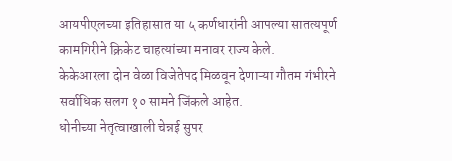आयपीएलच्या इतिहासात या ५ कर्णधारांनी आपल्या सातत्यपूर्ण कामगिरीने क्रिकेट चाहत्यांच्या मनावर राज्य केले.
केकेआरला दोन वेळा विजेतेपद मिळवून देणाऱ्या गौतम गंभीरने सर्वाधिक सलग १० सामने जिंकले आहेत.
धोनीच्या नेतृत्वाखाली चेन्नई सुपर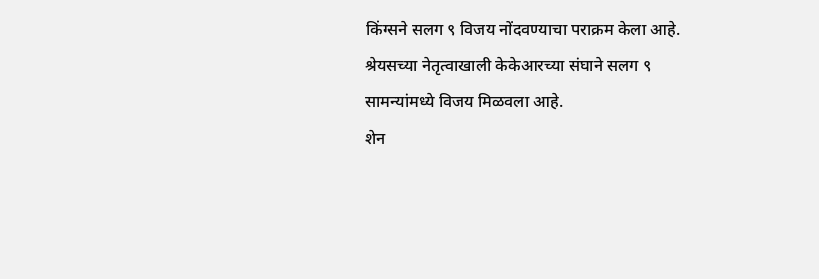किंग्सने सलग ९ विजय नोंदवण्याचा पराक्रम केला आहे.
श्रेयसच्या नेतृत्वाखाली केकेआरच्या संघाने सलग ९ सामन्यांमध्ये विजय मिळवला आहे.
शेन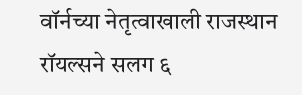वॉर्नच्या नेतृत्वाखाली राजस्थान रॉयल्सने सलग ६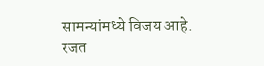सामन्यांमध्ये विजय आहे.
रजत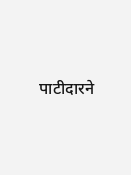पाटीदारने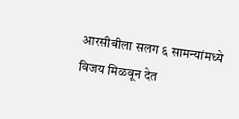आरसीबीला सलग ६ सामन्यांमध्ये विजय मिळवून देत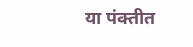या पंक्तीत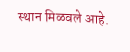स्थान मिळवले आहे.